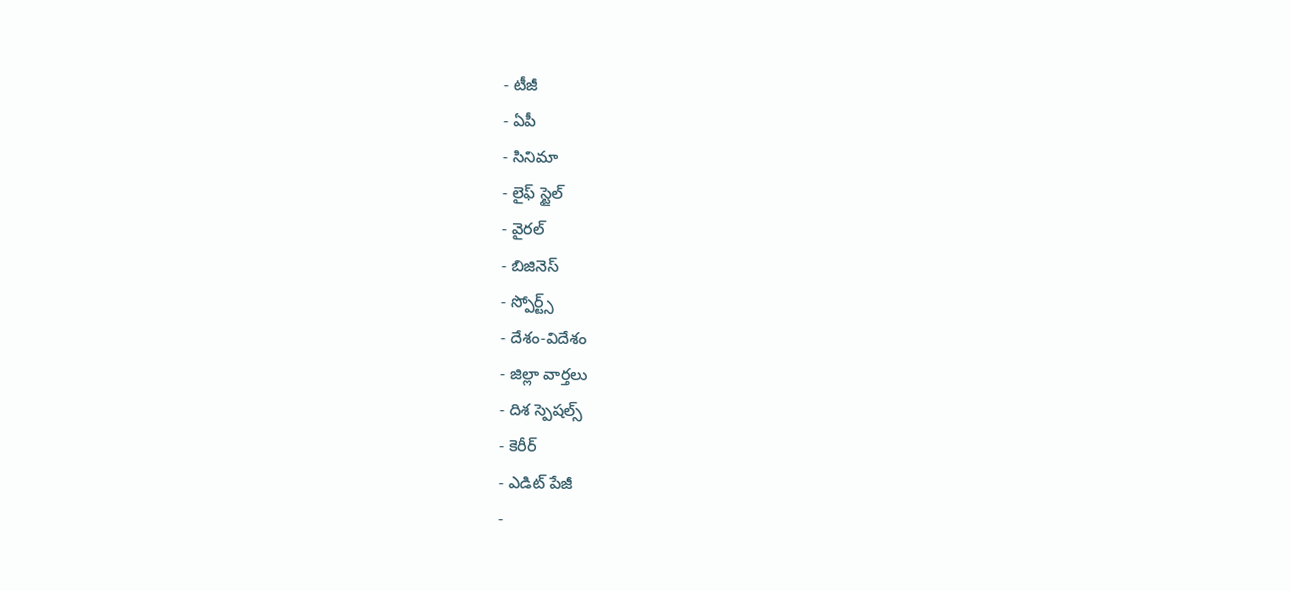- టీజీ
- ఏపీ
- సినిమా
- లైఫ్ స్టైల్
- వైరల్
- బిజినెస్
- స్పోర్ట్స్
- దేశం-విదేశం
- జిల్లా వార్తలు
- దిశ స్పెషల్స్
- కెరీర్
- ఎడిట్ పేజీ
-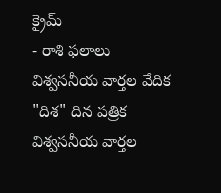క్రైమ్
- రాశి ఫలాలు
విశ్వసనీయ వార్తల వేదిక "దిశ" దిన పత్రిక
విశ్వసనీయ వార్తల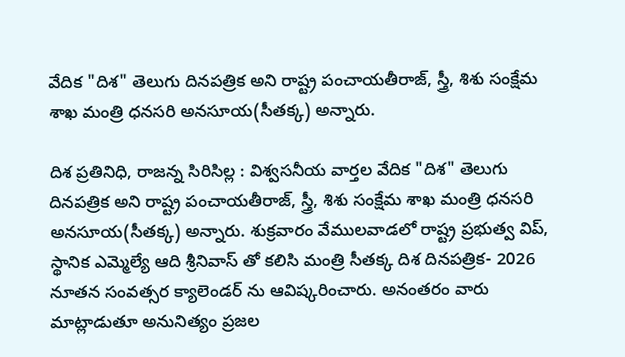వేదిక "దిశ" తెలుగు దినపత్రిక అని రాష్ట్ర పంచాయతీరాజ్, స్త్రీ, శిశు సంక్షేమ శాఖ మంత్రి ధనసరి అనసూయ(సీతక్క) అన్నారు.

దిశ ప్రతినిధి, రాజన్న సిరిసిల్ల : విశ్వసనీయ వార్తల వేదిక "దిశ" తెలుగు దినపత్రిక అని రాష్ట్ర పంచాయతీరాజ్, స్త్రీ, శిశు సంక్షేమ శాఖ మంత్రి ధనసరి అనసూయ(సీతక్క) అన్నారు. శుక్రవారం వేములవాడలో రాష్ట్ర ప్రభుత్వ విప్, స్థానిక ఎమ్మెల్యే ఆది శ్రీనివాస్ తో కలిసి మంత్రి సీతక్క దిశ దినపత్రిక- 2026 నూతన సంవత్సర క్యాలెండర్ ను ఆవిష్కరించారు. అనంతరం వారు మాట్లాడుతూ అనునిత్యం ప్రజల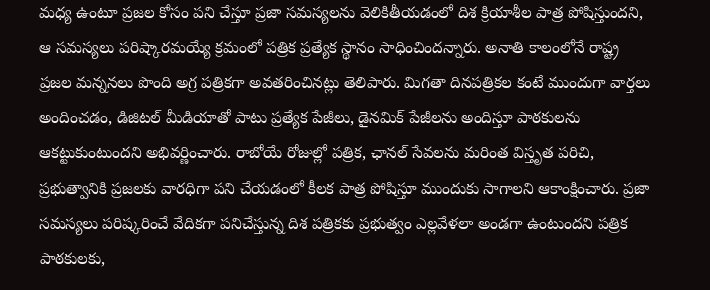మధ్య ఉంటూ ప్రజల కోసం పని చేస్తూ ప్రజా సమస్యలను వెలికితీయడంలో దిశ క్రియాశీల పాత్ర పోషిస్తుందని, ఆ సమస్యలు పరిష్కారమయ్యే క్రమంలో పత్రిక ప్రత్యేక స్థానం సాధించిందన్నారు. అనాతి కాలంలోనే రాష్ట్ర ప్రజల మన్ననలు పొంది అగ్ర పత్రికగా అవతరించినట్లు తెలిపారు. మిగతా దినపత్రికల కంటే ముందుగా వార్తలు అందించడం, డిజిటల్ మీడియాతో పాటు ప్రత్యేక పేజీలు, డైనమిక్ పేజీలను అందిస్తూ పాఠకులను ఆకట్టుకుంటుందని అభివర్ణించారు. రాబోయే రోజుల్లో పత్రిక, ఛానల్ సేవలను మరింత విస్తృత పరిచి, ప్రభుత్వానికి ప్రజలకు వారధిగా పని చేయడంలో కీలక పాత్ర పోషిస్తూ ముందుకు సాగాలని ఆకాంక్షించారు. ప్రజా సమస్యలు పరిష్కరించే వేదికగా పనిచేస్తున్న దిశ పత్రికకు ప్రభుత్వం ఎల్లవేళలా అండగా ఉంటుందని పత్రిక పాఠకులకు,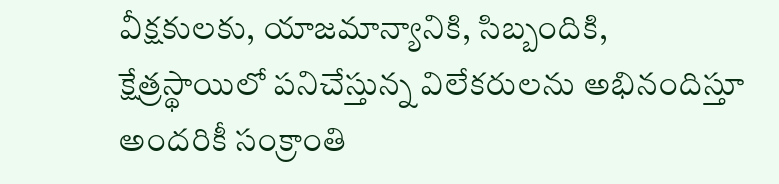వీక్షకులకు, యాజమాన్యానికి, సిబ్బందికి, క్షేత్రస్థాయిలో పనిచేస్తున్న విలేకరులను అభినందిస్తూ అందరికీ సంక్రాంతి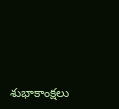శుభాకాంక్షలు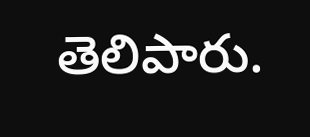తెలిపారు.